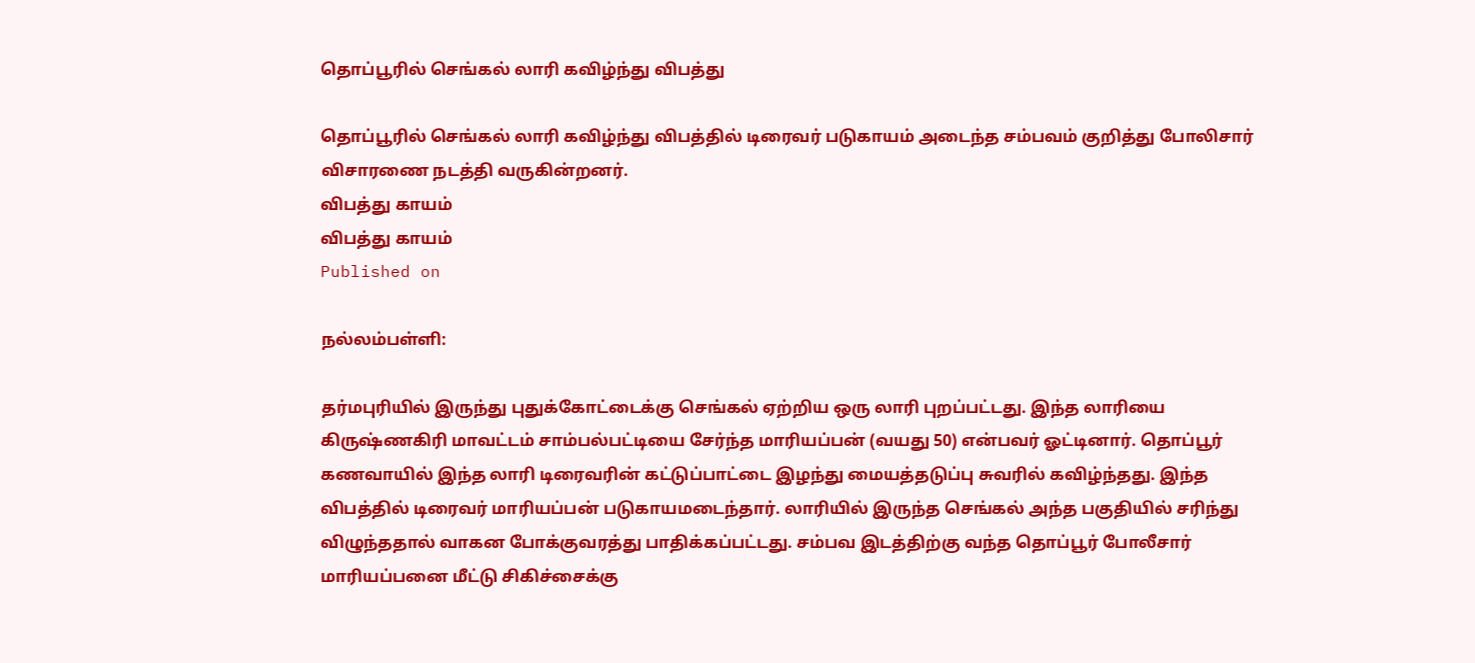தொப்பூரில் செங்கல் லாரி கவிழ்ந்து விபத்து

தொப்பூரில் செங்கல் லாரி கவிழ்ந்து விபத்தில் டிரைவர் படுகாயம் அடைந்த சம்பவம் குறித்து போலிசார் விசாரணை நடத்தி வருகின்றனர்.
விபத்து காயம்
விபத்து காயம்
Published on

நல்லம்பள்ளி:

தர்மபுரியில் இருந்து புதுக்கோட்டைக்கு செங்கல் ஏற்றிய ஒரு லாரி புறப்பட்டது. இந்த லாரியை கிருஷ்ணகிரி மாவட்டம் சாம்பல்பட்டியை சேர்ந்த மாரியப்பன் (வயது 50) என்பவர் ஓட்டினார். தொப்பூர் கணவாயில் இந்த லாரி டிரைவரின் கட்டுப்பாட்டை இழந்து மையத்தடுப்பு சுவரில் கவிழ்ந்தது. இந்த விபத்தில் டிரைவர் மாரியப்பன் படுகாயமடைந்தார். லாரியில் இருந்த செங்கல் அந்த பகுதியில் சரிந்து விழுந்ததால் வாகன போக்குவரத்து பாதிக்கப்பட்டது. சம்பவ இடத்திற்கு வந்த தொப்பூர் போலீசார் மாரியப்பனை மீட்டு சிகிச்சைக்கு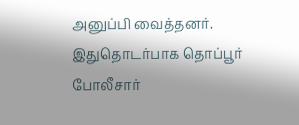அனுப்பி வைத்தனர். இதுதொடர்பாக தொப்பூர் போலீசார்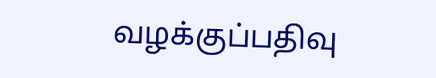வழக்குப்பதிவு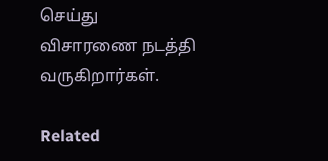செய்து விசாரணை நடத்தி வருகிறார்கள்.

Related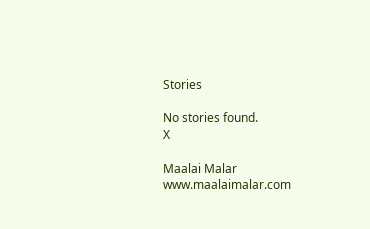Stories

No stories found.
X

Maalai Malar
www.maalaimalar.com